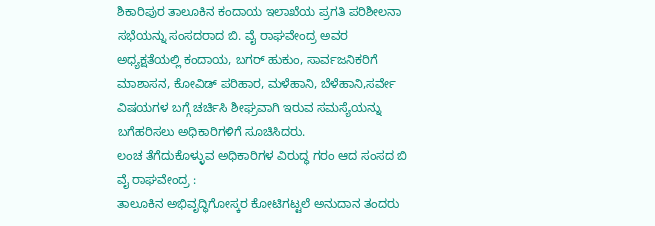ಶಿಕಾರಿಪುರ ತಾಲೂಕಿನ ಕಂದಾಯ ಇಲಾಖೆಯ ಪ್ರಗತಿ ಪರಿಶೀಲನಾ ಸಭೆಯನ್ನು ಸಂಸದರಾದ ಬಿ. ವೈ ರಾಘವೇಂದ್ರ ಅವರ ಅಧ್ಯಕ್ಷತೆಯಲ್ಲಿ ಕಂದಾಯ, ಬಗರ್ ಹುಕುಂ, ಸಾರ್ವಜನಿಕರಿಗೆ ಮಾಶಾಸನ, ಕೋವಿಡ್ ಪರಿಹಾರ, ಮಳೆಹಾನಿ, ಬೆಳೆಹಾನಿ,ಸರ್ವೇ ವಿಷಯಗಳ ಬಗ್ಗೆ ಚರ್ಚಿಸಿ ಶೀಘ್ರವಾಗಿ ಇರುವ ಸಮಸ್ಯೆಯನ್ನು ಬಗೆಹರಿಸಲು ಅಧಿಕಾರಿಗಳಿಗೆ ಸೂಚಿಸಿದರು.
ಲಂಚ ತೆಗೆದುಕೊಳ್ಳುವ ಅಧಿಕಾರಿಗಳ ವಿರುದ್ಧ ಗರಂ ಆದ ಸಂಸದ ಬಿ ವೈ ರಾಘವೇಂದ್ರ :
ತಾಲೂಕಿನ ಅಭಿವೃದ್ಧಿಗೋಸ್ಕರ ಕೋಟಿಗಟ್ಟಲೆ ಅನುದಾನ ತಂದರು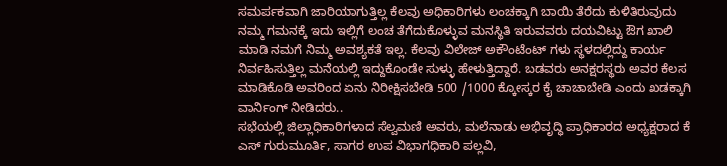ಸಮರ್ಪಕವಾಗಿ ಜಾರಿಯಾಗುತ್ತಿಲ್ಲ ಕೆಲವು ಅಧಿಕಾರಿಗಳು ಲಂಚಕ್ಕಾಗಿ ಬಾಯಿ ತೆರೆದು ಕುಳಿತಿರುವುದು ನಮ್ಮ ಗಮನಕ್ಕೆ ಇದು ಇಲ್ಲಿಗೆ ಲಂಚ ತೆಗೆದುಕೊಳ್ಳುವ ಮನಸ್ಥಿತಿ ಇರುವವರು ದಯವಿಟ್ಟು ಔಗ ಖಾಲಿ ಮಾಡಿ ನಮಗೆ ನಿಮ್ಮ ಅವಶ್ಯಕತೆ ಇಲ್ಲ. ಕೆಲವು ವಿಲೇಜ್ ಅಕೌಂಟೆಂಟ್ ಗಳು ಸ್ಥಳದಲ್ಲಿದ್ದು ಕಾರ್ಯ ನಿರ್ವಹಿಸುತ್ತಿಲ್ಲ ಮನೆಯಲ್ಲಿ ಇದ್ದುಕೊಂಡೇ ಸುಳ್ಳು ಹೇಳುತ್ತಿದ್ದಾರೆ. ಬಡವರು ಅನಕ್ಷರಸ್ಥರು ಅವರ ಕೆಲಸ ಮಾಡಿಕೊಡಿ ಅವರಿಂದ ಏನು ನಿರೀಕ್ಷಿಸಬೇಡಿ 500 /1000 ಕ್ಕೋಸ್ಕರ ಕೈ ಚಾಚಾಬೇಡಿ ಎಂದು ಖಡಕ್ಕಾಗಿ ವಾರ್ನಿಂಗ್ ನೀಡಿದರು..
ಸಭೆಯಲ್ಲಿ ಜಿಲ್ಲಾಧಿಕಾರಿಗಳಾದ ಸೆಲ್ವಮಣಿ ಅವರು, ಮಲೆನಾಡು ಅಭಿವೃದ್ಧಿ ಪ್ರಾಧಿಕಾರದ ಅಧ್ಯಕ್ಷರಾದ ಕೆ ಎಸ್ ಗುರುಮೂರ್ತಿ, ಸಾಗರ ಉಪ ವಿಭಾಗಧಿಕಾರಿ ಪಲ್ಲವಿ,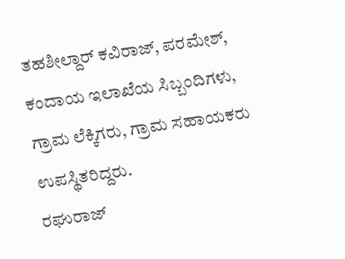ತಹಶೀಲ್ದಾರ್ ಕವಿರಾಜ್, ಪರಮೇಶ್, ಕಂದಾಯ ಇಲಾಖೆಯ ಸಿಬ್ಬಂದಿಗಳು, ಗ್ರಾಮ ಲೆಕ್ಕಿಗರು, ಗ್ರಾಮ ಸಹಾಯಕರು ಉಪಸ್ಥಿತರಿದ್ದರು.
ರಘುರಾಜ್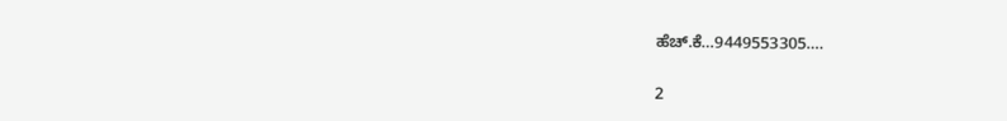ಹೆಚ್.ಕೆ…9449553305….


2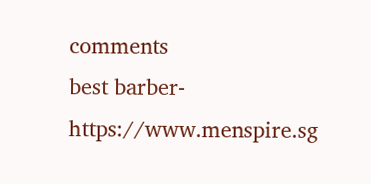comments
best barber- https://www.menspire.sg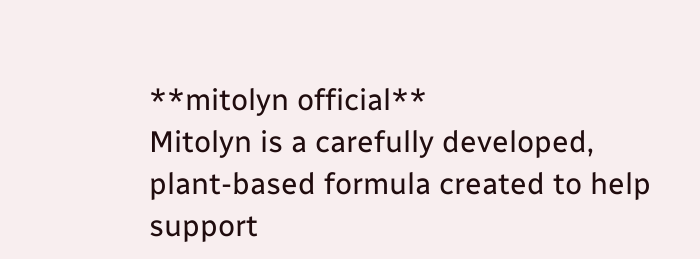**mitolyn official**
Mitolyn is a carefully developed, plant-based formula created to help support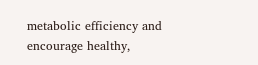metabolic efficiency and encourage healthy,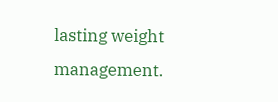lasting weight management.